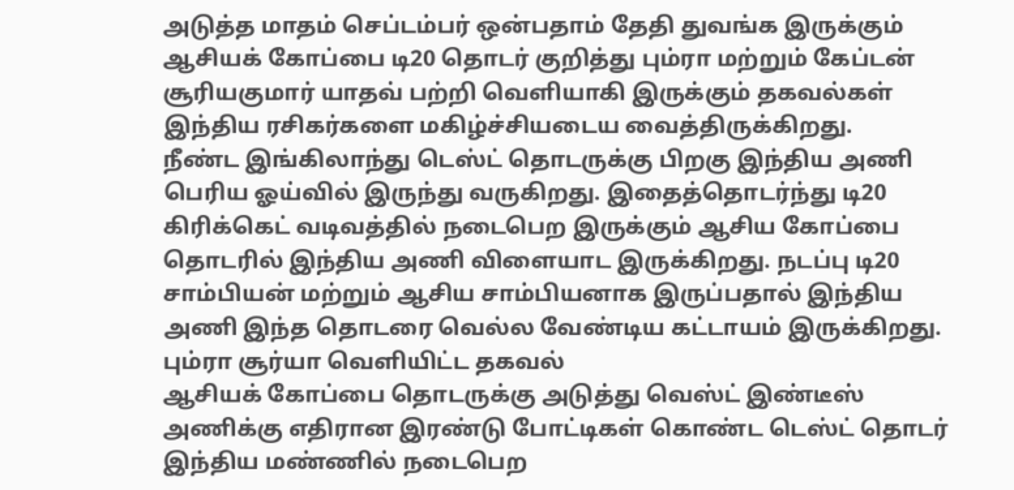அடுத்த மாதம் செப்டம்பர் ஒன்பதாம் தேதி துவங்க இருக்கும் ஆசியக் கோப்பை டி20 தொடர் குறித்து பும்ரா மற்றும் கேப்டன் சூரியகுமார் யாதவ் பற்றி வெளியாகி இருக்கும் தகவல்கள் இந்திய ரசிகர்களை மகிழ்ச்சியடைய வைத்திருக்கிறது.
நீண்ட இங்கிலாந்து டெஸ்ட் தொடருக்கு பிறகு இந்திய அணி பெரிய ஓய்வில் இருந்து வருகிறது. இதைத்தொடர்ந்து டி20 கிரிக்கெட் வடிவத்தில் நடைபெற இருக்கும் ஆசிய கோப்பை தொடரில் இந்திய அணி விளையாட இருக்கிறது. நடப்பு டி20 சாம்பியன் மற்றும் ஆசிய சாம்பியனாக இருப்பதால் இந்திய அணி இந்த தொடரை வெல்ல வேண்டிய கட்டாயம் இருக்கிறது.
பும்ரா சூர்யா வெளியிட்ட தகவல்
ஆசியக் கோப்பை தொடருக்கு அடுத்து வெஸ்ட் இண்டீஸ் அணிக்கு எதிரான இரண்டு போட்டிகள் கொண்ட டெஸ்ட் தொடர் இந்திய மண்ணில் நடைபெற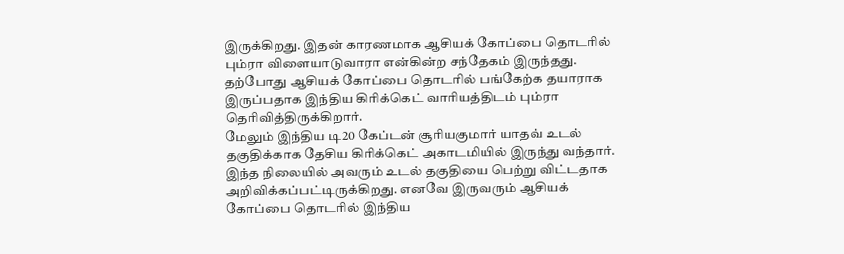இருக்கிறது. இதன் காரணமாக ஆசியக் கோப்பை தொடரில் பும்ரா விளையாடுவாரா என்கின்ற சந்தேகம் இருந்தது. தற்போது ஆசியக் கோப்பை தொடரில் பங்கேற்க தயாராக இருப்பதாக இந்திய கிரிக்கெட் வாரியத்திடம் பும்ரா தெரிவித்திருக்கிறார்.
மேலும் இந்திய டி20 கேப்டன் சூரியகுமார் யாதவ் உடல் தகுதிக்காக தேசிய கிரிக்கெட் அகாடமியில் இருந்து வந்தார். இந்த நிலையில் அவரும் உடல் தகுதியை பெற்று விட்டதாக அறிவிக்கப்பட்டிருக்கிறது. எனவே இருவரும் ஆசியக் கோப்பை தொடரில் இந்திய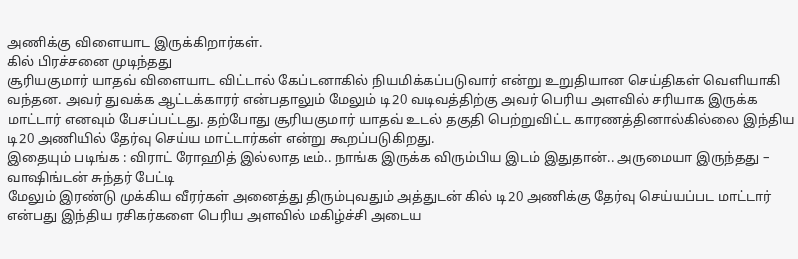அணிக்கு விளையாட இருக்கிறார்கள்.
கில் பிரச்சனை முடிந்தது
சூரியகுமார் யாதவ் விளையாட விட்டால் கேப்டனாகில் நியமிக்கப்படுவார் என்று உறுதியான செய்திகள் வெளியாகி வந்தன. அவர் துவக்க ஆட்டக்காரர் என்பதாலும் மேலும் டி20 வடிவத்திற்கு அவர் பெரிய அளவில் சரியாக இருக்க மாட்டார் எனவும் பேசப்பட்டது. தற்போது சூரியகுமார் யாதவ் உடல் தகுதி பெற்றுவிட்ட காரணத்தினால்கில்லை இந்திய டி20 அணியில் தேர்வு செய்ய மாட்டார்கள் என்று கூறப்படுகிறது.
இதையும் படிங்க : விராட் ரோஹித் இல்லாத டீம்.. நாங்க இருக்க விரும்பிய இடம் இதுதான்.. அருமையா இருந்தது – வாஷிங்டன் சுந்தர் பேட்டி
மேலும் இரண்டு முக்கிய வீரர்கள் அனைத்து திரும்புவதும் அத்துடன் கில் டி20 அணிக்கு தேர்வு செய்யப்பட மாட்டார் என்பது இந்திய ரசிகர்களை பெரிய அளவில் மகிழ்ச்சி அடைய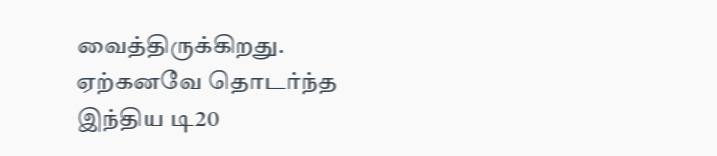வைத்திருக்கிறது. ஏற்கனவே தொடர்ந்த இந்திய டி20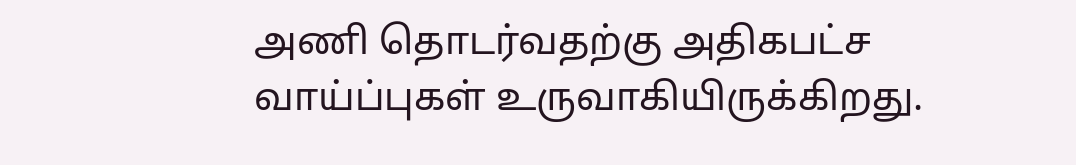அணி தொடர்வதற்கு அதிகபட்ச வாய்ப்புகள் உருவாகியிருக்கிறது.